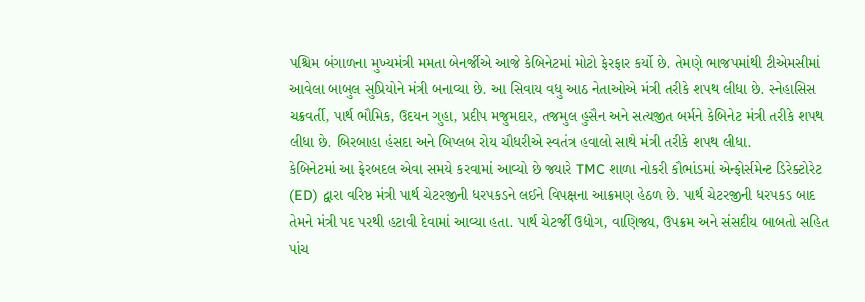પશ્ચિમ બંગાળના મુખ્યમંત્રી મમતા બેનર્જીએ આજે કેબિનેટમાં મોટો ફેરફાર કર્યો છે. તેમણે ભાજપમાંથી ટીએમસીમાં આવેલા બાબુલ સુપ્રિયોને મંત્રી બનાવ્યા છે. આ સિવાય વધુ આઠ નેતાઓએ મંત્રી તરીકે શપથ લીધા છે. સ્નેહાસિસ ચક્રવર્તી, પાર્થ ભૌમિક, ઉદયન ગુહા, પ્રદીપ મજુમદાર, તજમુલ હુસૈન અને સત્યજીત બર્મને કેબિનેટ મંત્રી તરીકે શપથ લીધા છે. બિરબાહા હંસદા અને બિપ્લબ રોય ચૌધરીએ સ્વતંત્ર હવાલો સાથે મંત્રી તરીકે શપથ લીધા.
કેબિનેટમાં આ ફેરબદલ એવા સમયે કરવામાં આવ્યો છે જ્યારે TMC શાળા નોકરી કૌભાંડમાં એન્ફોર્સમેન્ટ ડિરેક્ટોરેટ (ED) દ્વારા વરિષ્ઠ મંત્રી પાર્થ ચેટરજીની ધરપકડને લઈને વિપક્ષના આક્રમણ હેઠળ છે. પાર્થ ચેટરજીની ધરપકડ બાદ તેમને મંત્રી પદ પરથી હટાવી દેવામાં આવ્યા હતા. પાર્થ ચેટર્જી ઉદ્યોગ, વાણિજ્ય, ઉપક્રમ અને સંસદીય બાબતો સહિત પાંચ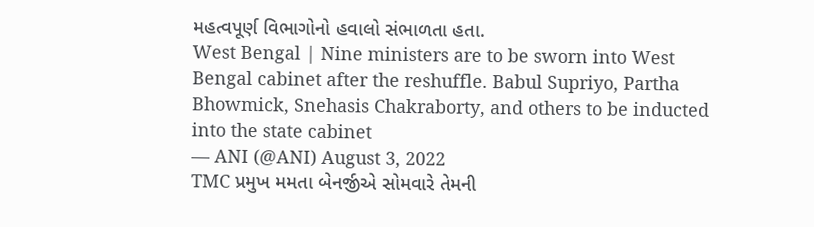મહત્વપૂર્ણ વિભાગોનો હવાલો સંભાળતા હતા.
West Bengal | Nine ministers are to be sworn into West Bengal cabinet after the reshuffle. Babul Supriyo, Partha Bhowmick, Snehasis Chakraborty, and others to be inducted into the state cabinet
— ANI (@ANI) August 3, 2022
TMC પ્રમુખ મમતા બેનર્જીએ સોમવારે તેમની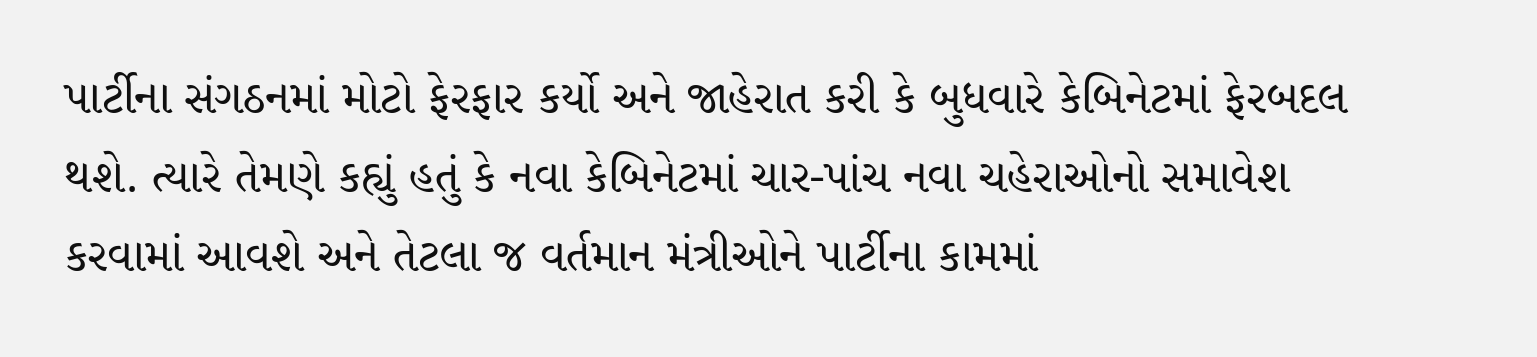પાર્ટીના સંગઠનમાં મોટો ફેરફાર કર્યો અને જાહેરાત કરી કે બુધવારે કેબિનેટમાં ફેરબદલ થશે. ત્યારે તેમણે કહ્યું હતું કે નવા કેબિનેટમાં ચાર-પાંચ નવા ચહેરાઓનો સમાવેશ કરવામાં આવશે અને તેટલા જ વર્તમાન મંત્રીઓને પાર્ટીના કામમાં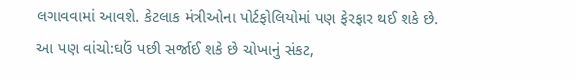લગાવવામાં આવશે. કેટલાક મંત્રીઓના પોર્ટફોલિયોમાં પણ ફેરફાર થઈ શકે છે.
આ પણ વાંચો:ઘઉં પછી સર્જાઈ શકે છે ચોખાનું સંકટ,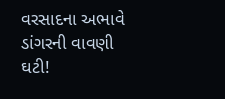વરસાદના અભાવે ડાંગરની વાવણી ઘટી!